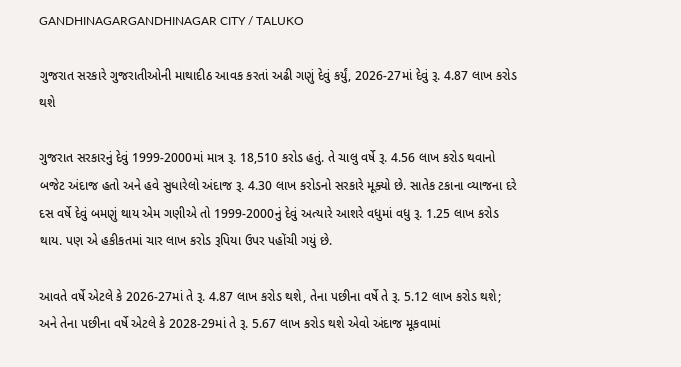GANDHINAGARGANDHINAGAR CITY / TALUKO

ગુજરાત સરકારે ગુજરાતીઓની માથાદીઠ આવક કરતાં અઢી ગણું દેવું કર્યું, 2026-27માં દેવું રૂ. 4.87 લાખ કરોડ થશે

ગુજરાત સરકારનું દેવું 1999-2000માં માત્ર રૂ. 18,510 કરોડ હતું. તે ચાલુ વર્ષે રૂ. 4.56 લાખ કરોડ થવાનો બજેટ અંદાજ હતો અને હવે સુધારેલો અંદાજ રૂ. 4.30 લાખ કરોડનો સરકારે મૂક્યો છે. સાતેક ટકાના વ્યાજના દરે દસ વર્ષે દેવું બમણું થાય એમ ગણીએ તો 1999-2000નું દેવું અત્યારે આશરે વધુમાં વધુ રૂ. 1.25 લાખ કરોડ થાય. પણ એ હકીકતમાં ચાર લાખ કરોડ રૂપિયા ઉપર પહોંચી ગયું છે.

આવતે વર્ષે એટલે કે 2026-27માં તે રૂ. 4.87 લાખ કરોડ થશે, તેના પછીના વર્ષે તે રૂ. 5.12 લાખ કરોડ થશે; અને તેના પછીના વર્ષે એટલે કે 2028-29માં તે રૂ. 5.67 લાખ કરોડ થશે એવો અંદાજ મૂકવામાં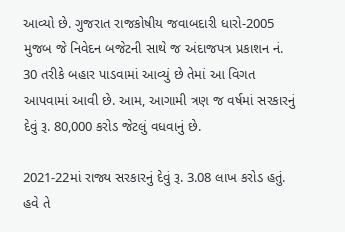આવ્યો છે. ગુજરાત રાજકોષીય જવાબદારી ધારો-2005 મુજબ જે નિવેદન બજેટની સાથે જ અંદાજપત્ર પ્રકાશન નં. 30 તરીકે બહાર પાડવામાં આવ્યું છે તેમાં આ વિગત આપવામાં આવી છે. આમ, આગામી ત્રણ જ વર્ષમાં સરકારનું દેવું રૂ. 80,000 કરોડ જેટલું વધવાનું છે.

2021-22માં રાજ્ય સરકારનું દેવું રૂ. 3.08 લાખ કરોડ હતું. હવે તે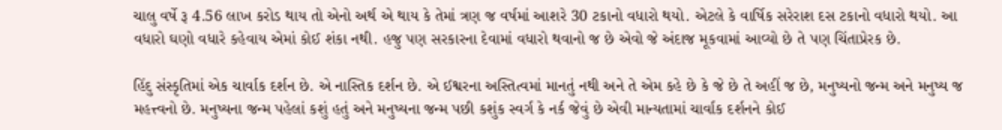ચાલુ વર્ષે રૂ 4.56 લાખ કરોડ થાય તો એનો અર્થ એ થાય કે તેમાં ત્રણ જ વર્ષમાં આશરે 30 ટકાનો વધારો થયો. એટલે કે વાર્ષિક સરેરાશ દસ ટકાનો વધારો થયો. આ વધારો ઘણો વધારે કહેવાય એમાં કોઈ શંકા નથી. હજુ પણ સરકારના દેવામાં વધારો થવાનો જ છે એવો જે અંદાજ મૂકવામાં આવ્યો છે તે પણ ચિંતાપ્રેરક છે.

હિંદુ સંસ્કૃતિમાં એક ચાર્વાક દર્શન છે. એ નાસ્તિક દર્શન છે. એ ઈશ્વરના અસ્તિત્વમાં માનતું નથી અને તે એમ કહે છે કે જે છે તે અહીં જ છે, મનુષ્યનો જન્મ અને મનુષ્ય જ મહત્ત્વનો છે. મનુષ્યના જન્મ પહેલાં કશું હતું અને મનુષ્યના જન્મ પછી કશુંક સ્વર્ગ કે નર્ક જેવું છે એવી માન્યતામાં ચાર્વાક દર્શનને કોઈ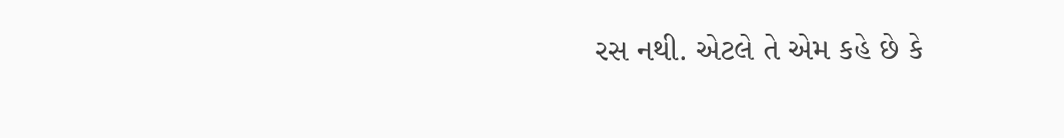રસ નથી. એટલે તે એમ કહે છે કે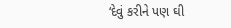‘દેવું કરીને પણ ઘી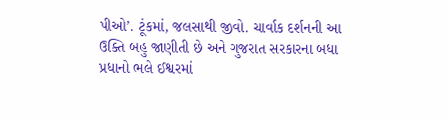પીઓ’. ટૂંકમાં, જલસાથી જીવો. ચાર્વાક દર્શનની આ ઉક્તિ બહુ જાણીતી છે અને ગુજરાત સરકારના બધા પ્રધાનો ભલે ઈશ્વરમાં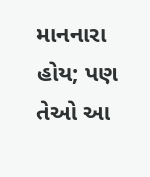માનનારા હોય; પણ તેઓ આ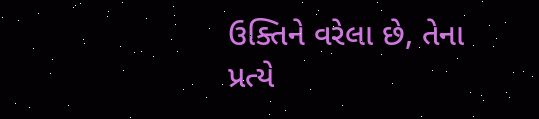ઉક્તિને વરેલા છે, તેના પ્રત્યે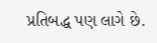પ્રતિબદ્ધ પણ લાગે છે.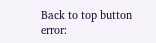Back to top button
error: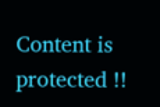Content is protected !!